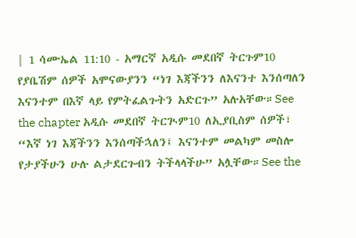| 1 ሳሙኤል 11:10 - አማርኛ አዲሱ መደበኛ ትርጉም10 የያቤሽም ሰዎች አሞናውያንን “ነገ እጃችንን ለእናንተ እንሰጣለን እናንተም በእኛ ላይ የምትፈልጉትን አድርጉ” አሉአቸው።See the chapter አዲሱ መደበኛ ትርጒም10 ለኢያቢስም ሰዎች፣ “እኛ ነገ እጃችንን እንሰጣችኋለን፤ እናንተም መልካም መስሎ የታያችሁን ሁሉ ልታደርጉብን ትችላላችሁ” አሏቸው።See the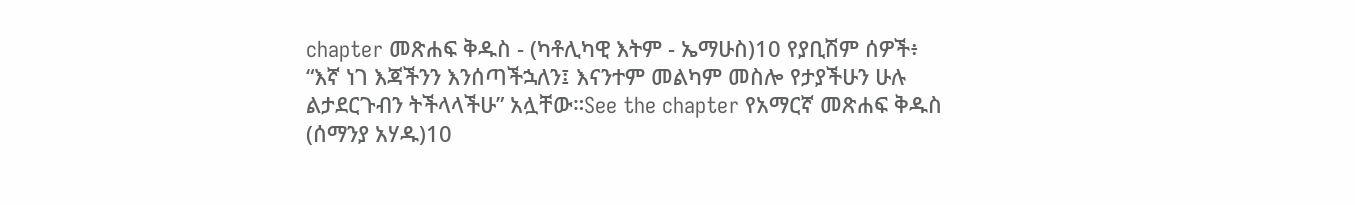chapter መጽሐፍ ቅዱስ - (ካቶሊካዊ እትም - ኤማሁስ)10 የያቢሽም ሰዎች፥ “እኛ ነገ እጃችንን እንሰጣችኋለን፤ እናንተም መልካም መስሎ የታያችሁን ሁሉ ልታደርጉብን ትችላላችሁ” አሏቸው።See the chapter የአማርኛ መጽሐፍ ቅዱስ (ሰማንያ አሃዱ)10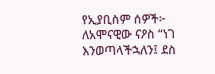የኢያቢስም ሰዎች፦ ለአሞናዊው ናዖስ “ነገ እንወጣላችኋለን፤ ደስ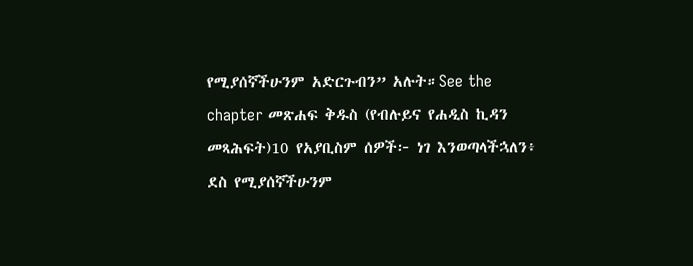የሚያሰኛችሁንም አድርጉብን” አሉት።See the chapter መጽሐፍ ቅዱስ (የብሉይና የሐዲስ ኪዳን መጻሕፍት)10 የአያቢስም ሰዎች፦ ነገ እንወጣላችኋለን፥ ደስ የሚያሰኛችሁንም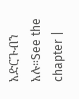አድርጉብን አሉ።See the chapter |